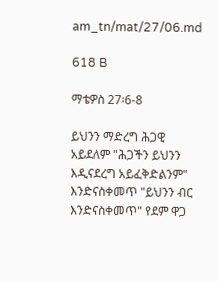am_tn/mat/27/06.md

618 B

ማቴዎስ 27፡6-8

ይህንን ማድረግ ሕጋዊ አይደለም "ሕጋችን ይህንን እዲናደረግ አይፈቅድልንም" እንድናስቀመጥ "ይህንን ብር እንድናስቀመጥ" የደም ዋጋ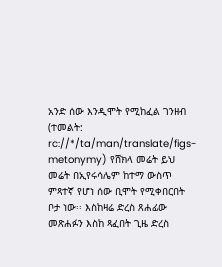አንድ ሰው እንዲሞት የሚከፈል ገንዘብ (ተመልት: rc://*/ta/man/translate/figs-metonymy) የሸክላ መሬት ይህ መሬት በኢየሩሳሌም ከተማ ውስጥ ምጻተኛ የሆነ ሰው ቢሞት የሚቀበርበት ቦታ ነው፡፡ እስከዛሬ ድረስ ጸሐፊው መጽሐፉን እስከ ጻፈበት ጊዜ ድረስ